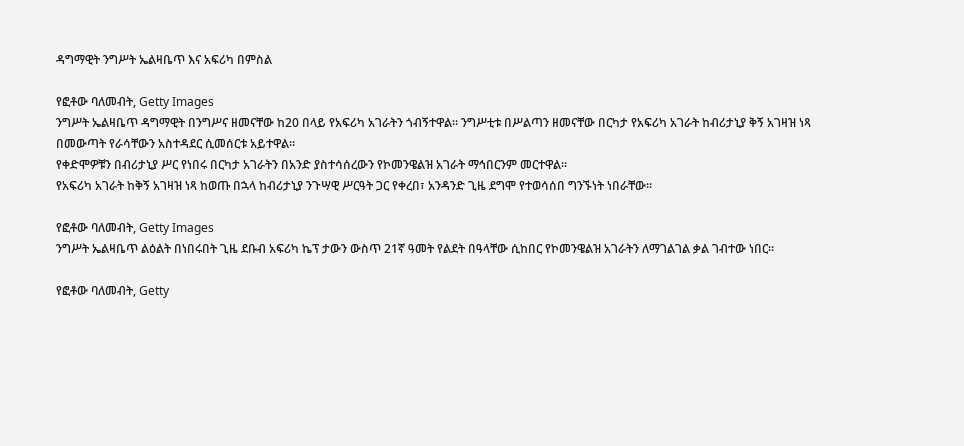ዳግማዊት ንግሥት ኤልዛቤጥ እና አፍሪካ በምስል

የፎቶው ባለመብት, Getty Images
ንግሥት ኤልዛቤጥ ዳግማዊት በንግሥና ዘመናቸው ከ20 በላይ የአፍሪካ አገራትን ጎብኝተዋል። ንግሥቲቱ በሥልጣን ዘመናቸው በርካታ የአፍሪካ አገራት ከብሪታኒያ ቅኝ አገዛዝ ነጻ በመውጣት የራሳቸውን አስተዳደር ሲመሰርቱ አይተዋል።
የቀድሞዎቹን በብሪታኒያ ሥር የነበሩ በርካታ አገራትን በአንድ ያስተሳሰረውን የኮመንዌልዝ አገራት ማኅበርንም መርተዋል።
የአፍሪካ አገራት ከቅኝ አገዛዝ ነጻ ከወጡ በኋላ ከብሪታኒያ ንጉሣዊ ሥርዓት ጋር የቀረበ፣ አንዳንድ ጊዜ ደግሞ የተወሳሰበ ግንኙነት ነበራቸው።

የፎቶው ባለመብት, Getty Images
ንግሥት ኤልዛቤጥ ልዕልት በነበሩበት ጊዜ ደቡብ አፍሪካ ኬፕ ታውን ውስጥ 21ኛ ዓመት የልደት በዓላቸው ሲከበር የኮመንዌልዝ አገራትን ለማገልገል ቃል ገብተው ነበር።

የፎቶው ባለመብት, Getty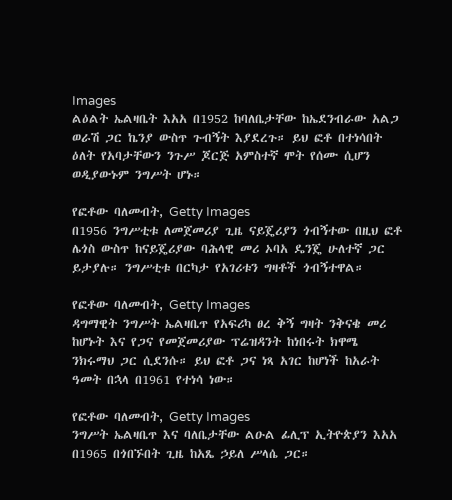Images
ልዕልት ኤልዛቤት እአአ በ1952 ከባለቤታቸው ከኤደንብራው አልጋ ወራሽ ጋር ኬንያ ውስጥ ጉብኝት እያደረጉ። ይህ ፎቶ በተነሳበት ዕለት የአባታቸውን ንጉሥ ጆርጅ አምስተኛ ሞት የሰሙ ሲሆን ወዲያውኑም ንግሥት ሆኑ።

የፎቶው ባለመብት, Getty Images
በ1956 ንግሥቲቱ ለመጀመሪያ ጊዜ ናይጄሪያን ጎብኝተው በዚህ ፎቶ ሌጎስ ውስጥ ከናይጄሪያው ባሕላዊ መሪ ኦባአ ዴንጄ ሁለተኛ ጋር ይታያሉ። ንግሥቲቱ በርካታ የአገሪቱን ግዛቶች ጎብኝተዋል።

የፎቶው ባለመብት, Getty Images
ዳግማዊት ንግሥት ኤልዛቤጥ የአፍሪካ ፀረ ቅኝ ግዛት ንቅናቄ መሪ ከሆኑት እና የጋና የመጀመሪያው ፕሬዝዳንት ከነበሩት ክዋሜ ንክሩማህ ጋር ሲደንሱ። ይህ ፎቶ ጋና ነጻ አገር ከሆነች ከአራት ዓመት በኋላ በ1961 የተነሳ ነው።

የፎቶው ባለመብት, Getty Images
ንግሥት ኤልዛቤጥ እና ባለቤታቸው ልዑል ፊሊፕ ኢትዮጵያን እአአ በ1965 በጎበኙበት ጊዜ ከአጼ ኃይለ ሥላሴ ጋር።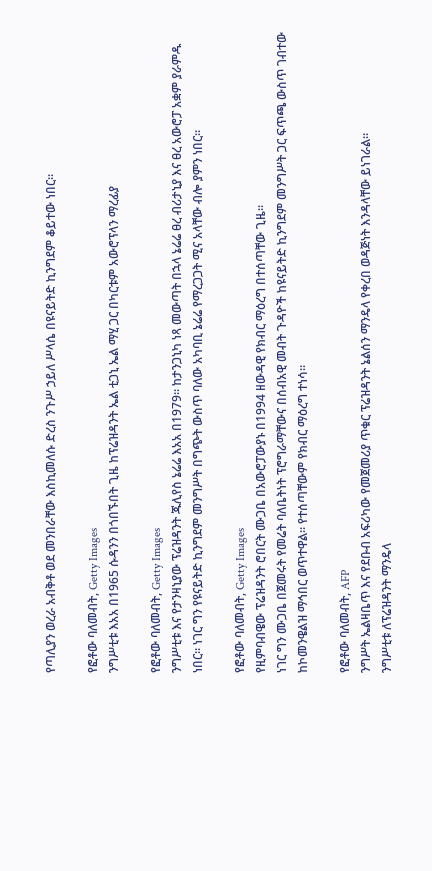የጣሊያን ወረራ አብቅቶ ወደ መንበራቸው እስኪመለሱ ድረስ ንጉሥ ኃይለ ሥላሴ በዩናይትድ ኪንግደም ቆይተው ነበር።

የፎቶው ባለመብት, Getty Images
ንግሥቲቱ እአአ በ1965 ሱዳንን በጎበኙበት ጊዜ ከፕሬዝዳንት ኤል ቲጋኒ ኤል ማሂ ጋር በካርቱም አውሮፕላን ማረፊያ

የፎቶው ባለመብት, Getty Images
ንግሥቲቱ እና የታንዛኒያው ፕሬዝዳንት ጁሊየስ ኔሬሬ እአአ በ1979። ከታንጋኒካ ነጻ መውጣት በኋላ ኔሬሬ ፀረ ብሪታኒያ እና ፀረ አውሮፓ አቋም ያራምዱ ነበር። ነገር ግን የዩናይትድ ኪንግደም መንግሥት በግጭት ውስጥ ባለው አካባቢ ኔሬሬ የማረጋጋት ሚና አላቸው ብሎ ያምን ነበር።

የፎቶው ባለመብት, Getty Images
የዚምባብዌው ፕሬዝዳንት ሮበርት ሙጋቤ በአውሮፓውያኑ በ1994 ዘውዳዊ የክብር ማዕረግ በተሰጣቸው ጊዜ።
ነገር ግን ሙጋቤ በጀመሩት የመሬት ባለቤትነት ፕሮግራማቸውና በሰብአዊ መብት ጉዳዮች ከዩናይትድ ኪንግደም መንግሥት ጋር ፍጥጫ ውስጥ ገብተው ከኮመንዌልዝ ማኅበር ወጥተዋል። የተሰጣቸውም የክብር ማዕረግ ተነሳ።

የፎቶው ባለመብት, AFP
ንግሥት ኤልዛቤጥ እና የደቡብ አፍሪካው የመጀመሪያ ጥቁር ፕሬዝዳንት ኔልሰን ማንዴላ የቀረበ ወዳጅነት እንዳላቸው ይነገራል።
ንግሥቲቱ ለፕሬዝዳንት ማንዴላ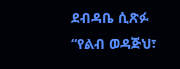ደብዳቤ ሲጽፉ “የልብ ወዳጅህ፣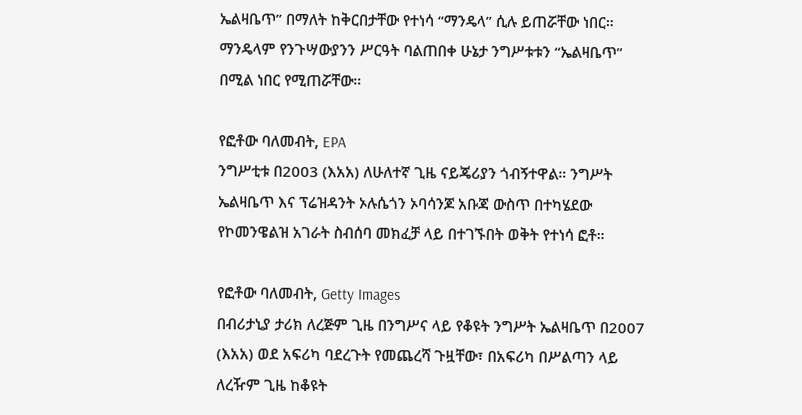ኤልዛቤጥ” በማለት ከቅርበታቸው የተነሳ “ማንዴላ” ሲሉ ይጠሯቸው ነበር።
ማንዴላም የንጉሣውያንን ሥርዓት ባልጠበቀ ሁኔታ ንግሥቱቱን “ኤልዛቤጥ” በሚል ነበር የሚጠሯቸው።

የፎቶው ባለመብት, EPA
ንግሥቲቱ በ2003 (እአአ) ለሁለተኛ ጊዜ ናይጄሪያን ጎብኝተዋል። ንግሥት ኤልዛቤጥ እና ፕሬዝዳንት ኦሉሴጎን ኦባሳንጆ አቡጃ ውስጥ በተካሄደው የኮመንዌልዝ አገራት ስብሰባ መክፈቻ ላይ በተገኙበት ወቅት የተነሳ ፎቶ።

የፎቶው ባለመብት, Getty Images
በብሪታኒያ ታሪክ ለረጅም ጊዜ በንግሥና ላይ የቆዩት ንግሥት ኤልዛቤጥ በ2007 (እአአ) ወደ አፍሪካ ባደረጉት የመጨረሻ ጉዟቸው፣ በአፍሪካ በሥልጣን ላይ ለረዥም ጊዜ ከቆዩት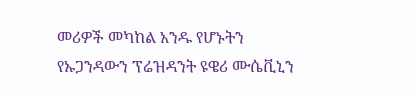መሪዎች መካከል አንዱ የሆኑትን የኡጋንዳውን ፕሬዝዳንት ዩዌሪ ሙሴቪኒን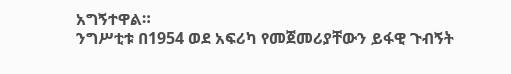አግኝተዋል።
ንግሥቲቱ በ1954 ወደ አፍሪካ የመጀመሪያቸውን ይፋዊ ጉብኝት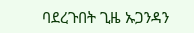ባደረጉበት ጊዜ ኡጋንዳን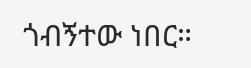ጎብኝተው ነበር።